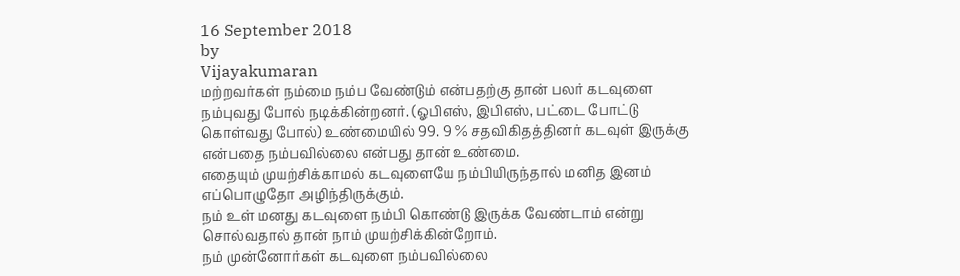16 September 2018
by
Vijayakumaran
மற்றவர்கள் நம்மை நம்ப வேண்டும் என்பதற்கு தான் பலர் கடவுளை நம்புவது போல் நடிக்கின்றனர். (ஓபிஎஸ், இபிஎஸ், பட்டை போட்டு கொள்வது போல்) உண்மையில் 99. 9 % சதவிகிதத்தினர் கடவுள் இருக்கு என்பதை நம்பவில்லை என்பது தான் உண்மை.
எதையும் முயற்சிக்காமல் கடவுளையே நம்பியிருந்தால் மனித இனம் எப்பொழுதோ அழிந்திருக்கும்.
நம் உள் மனது கடவுளை நம்பி கொண்டு இருக்க வேண்டாம் என்று சொல்வதால் தான் நாம் முயற்சிக்கின்றோம்.
நம் முன்னோர்கள் கடவுளை நம்பவில்லை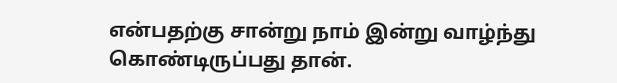என்பதற்கு சான்று நாம் இன்று வாழ்ந்து கொண்டிருப்பது தான்.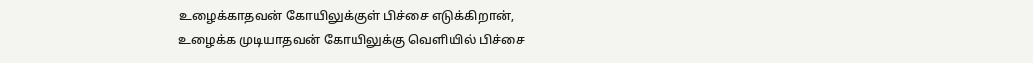உழைக்காதவன் கோயிலுக்குள் பிச்சை எடுக்கிறான்,
உழைக்க முடியாதவன் கோயிலுக்கு வெளியில் பிச்சை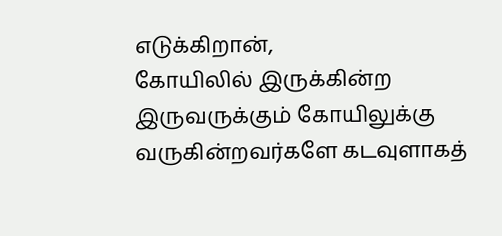எடுக்கிறான்,
கோயிலில் இருக்கின்ற இருவருக்கும் கோயிலுக்கு வருகின்றவர்களே கடவுளாகத்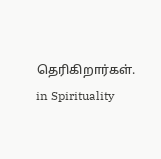தெரிகிறார்கள்.
in Spirituality